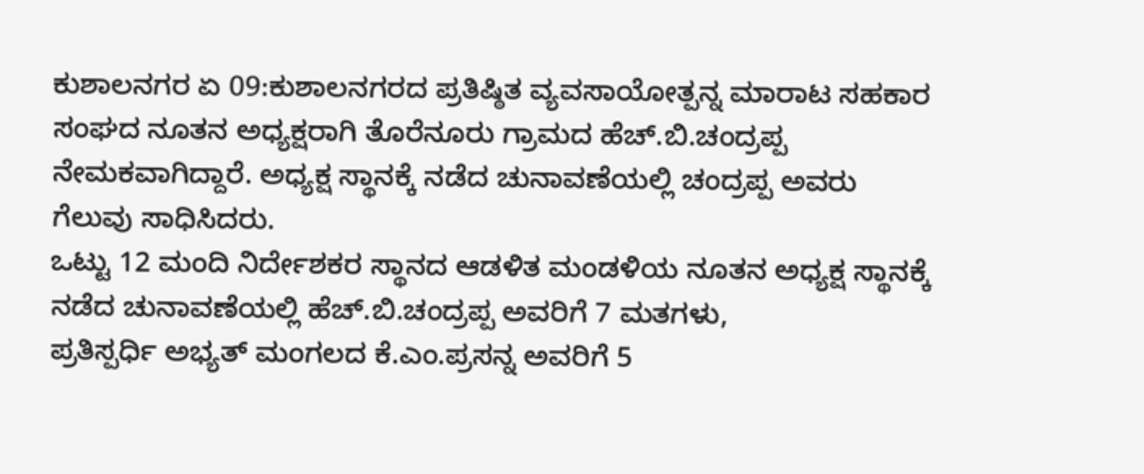ಕುಶಾಲನಗರ ಏ 09:ಕುಶಾಲನಗರದ ಪ್ರತಿಷ್ಠಿತ ವ್ಯವಸಾಯೋತ್ಪನ್ನ ಮಾರಾಟ ಸಹಕಾರ ಸಂಘದ ನೂತನ ಅಧ್ಯಕ್ಷರಾಗಿ ತೊರೆನೂರು ಗ್ರಾಮದ ಹೆಚ್.ಬಿ.ಚಂದ್ರಪ್ಪ ನೇಮಕವಾಗಿದ್ದಾರೆ. ಅಧ್ಯಕ್ಷ ಸ್ಥಾನಕ್ಕೆ ನಡೆದ ಚುನಾವಣೆಯಲ್ಲಿ ಚಂದ್ರಪ್ಪ ಅವರು ಗೆಲುವು ಸಾಧಿಸಿದರು.
ಒಟ್ಟು 12 ಮಂದಿ ನಿರ್ದೇಶಕರ ಸ್ಥಾನದ ಆಡಳಿತ ಮಂಡಳಿಯ ನೂತನ ಅಧ್ಯಕ್ಷ ಸ್ಥಾನಕ್ಕೆ ನಡೆದ ಚುನಾವಣೆಯಲ್ಲಿ ಹೆಚ್.ಬಿ.ಚಂದ್ರಪ್ಪ ಅವರಿಗೆ 7 ಮತಗಳು,
ಪ್ರತಿಸ್ಪರ್ಧಿ ಅಭ್ಯತ್ ಮಂಗಲದ ಕೆ.ಎಂ.ಪ್ರಸನ್ನ ಅವರಿಗೆ 5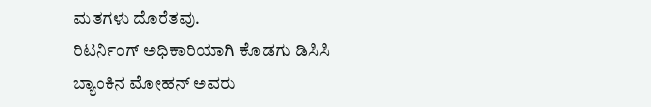ಮತಗಳು ದೊರೆತವು.
ರಿಟರ್ನಿಂಗ್ ಅಧಿಕಾರಿಯಾಗಿ ಕೊಡಗು ಡಿಸಿಸಿ ಬ್ಯಾಂಕಿನ ಮೋಹನ್ ಅವರು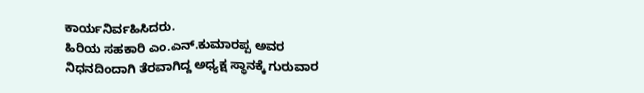ಕಾರ್ಯನಿರ್ವಹಿಸಿದರು.
ಹಿರಿಯ ಸಹಕಾರಿ ಎಂ.ಎನ್.ಕುಮಾರಪ್ಪ ಅವರ ನಿಧನದಿಂದಾಗಿ ತೆರವಾಗಿದ್ದ ಅಧ್ಯಕ್ಷ ಸ್ಥಾನಕ್ಕೆ ಗುರುವಾರ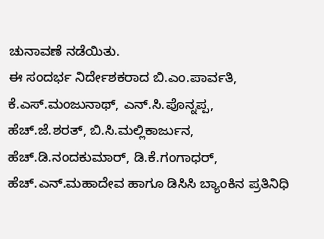ಚುನಾವಣೆ ನಡೆಯಿತು.
ಈ ಸಂದರ್ಭ ನಿರ್ದೇಶಕರಾದ ಬಿ.ಎಂ.ಪಾರ್ವತಿ, ಕೆ.ಎಸ್.ಮಂಜುನಾಥ್, ಎನ್.ಸಿ.ಪೊನ್ನಪ್ಪ, ಹೆಚ್.ಜೆ.ಶರತ್, ಬಿ.ಸಿ.ಮಲ್ಲಿಕಾರ್ಜುನ, ಹೆಚ್.ಡಿ.ನಂದಕುಮಾರ್, ಡಿ.ಕೆ.ಗಂಗಾಧರ್, ಹೆಚ್.ಎನ್.ಮಹಾದೇವ ಹಾಗೂ ಡಿಸಿಸಿ ಬ್ಯಾಂಕಿನ ಪ್ರತಿನಿಧಿ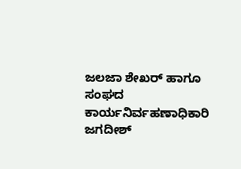ಜಲಜಾ ಶೇಖರ್ ಹಾಗೂ ಸಂಘದ ಕಾರ್ಯನಿರ್ವಹಣಾಧಿಕಾರಿ ಜಗದೀಶ್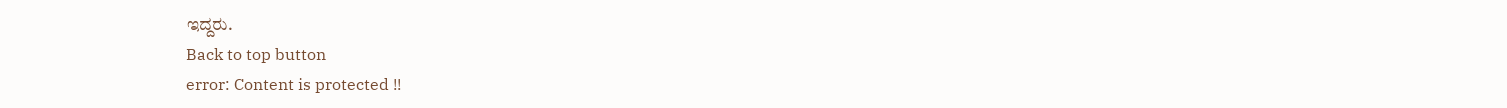ಇದ್ದರು.
Back to top button
error: Content is protected !!